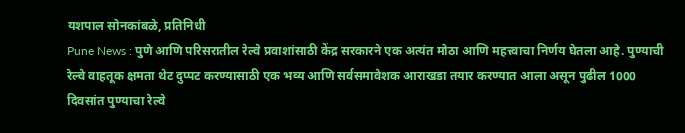यशपाल सोनकांबळे, प्रतिनिधी
Pune News : पुणे आणि परिसरातील रेल्वे प्रवाशांसाठी केंद्र सरकारने एक अत्यंत मोठा आणि महत्त्वाचा निर्णय घेतला आहे. पुण्याची रेल्वे वाहतूक क्षमता थेट दुप्पट करण्यासाठी एक भव्य आणि सर्वसमावेशक आराखडा तयार करण्यात आला असून पुढील 1000 दिवसांत पुण्याचा रेल्वे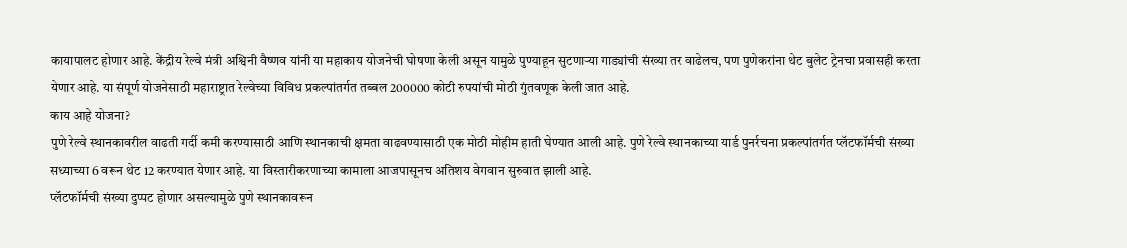कायापालट होणार आहे. केंद्रीय रेल्वे मंत्री अश्विनी वैष्णव यांनी या महाकाय योजनेची घोषणा केली असून यामुळे पुण्याहून सुटणाऱ्या गाड्यांची संख्या तर वाढेलच, पण पुणेकरांना थेट बुलेट ट्रेनचा प्रवासही करता येणार आहे. या संपूर्ण योजनेसाठी महाराष्ट्रात रेल्वेच्या विविध प्रकल्पांतर्गत तब्बल 200000 कोटी रुपयांची मोठी गुंतवणूक केली जात आहे.
काय आहे योजना?
पुणे रेल्वे स्थानकावरील वाढती गर्दी कमी करण्यासाठी आणि स्थानकाची क्षमता वाढवण्यासाठी एक मोठी मोहीम हाती घेण्यात आली आहे. पुणे रेल्वे स्थानकाच्या यार्ड पुनर्रचना प्रकल्पांतर्गत प्लॅटफॉर्मची संख्या सध्याच्या 6 वरून थेट 12 करण्यात येणार आहे. या विस्तारीकरणाच्या कामाला आजपासूनच अतिशय वेगवान सुरुवात झाली आहे.
प्लॅटफॉर्मची संख्या दुप्पट होणार असल्यामुळे पुणे स्थानकावरून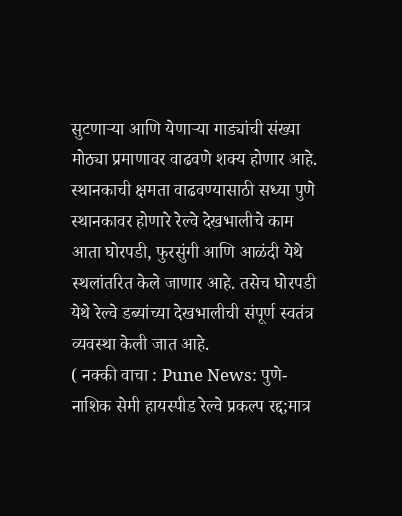सुटणाऱ्या आणि येणाऱ्या गाड्यांची संख्या मोठ्या प्रमाणावर वाढवणे शक्य होणार आहे. स्थानकाची क्षमता वाढवण्यासाठी सध्या पुणे स्थानकावर होणारे रेल्वे देखभालीचे काम आता घोरपडी, फुरसुंगी आणि आळंदी येथे स्थलांतरित केले जाणार आहे. तसेच घोरपडी येथे रेल्वे डब्यांच्या देखभालीची संपूर्ण स्वतंत्र व्यवस्था केली जात आहे.
( नक्की वाचा : Pune News: पुणे-नाशिक सेमी हायस्पीड रेल्वे प्रकल्प रद्द;मात्र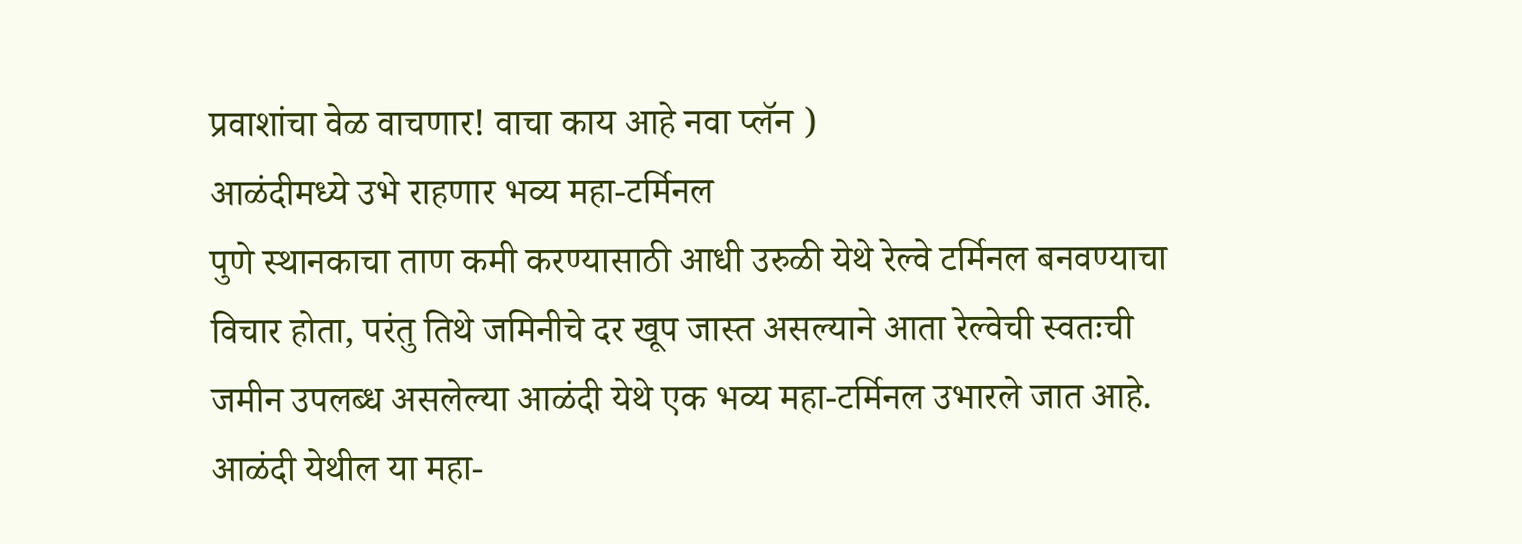प्रवाशांचा वेळ वाचणार! वाचा काय आहे नवा प्लॅन )
आळंदीमध्ये उभे राहणार भव्य महा-टर्मिनल
पुणे स्थानकाचा ताण कमी करण्यासाठी आधी उरुळी येथे रेल्वे टर्मिनल बनवण्याचा विचार होता, परंतु तिथे जमिनीचे दर खूप जास्त असल्याने आता रेल्वेची स्वतःची जमीन उपलब्ध असलेल्या आळंदी येथे एक भव्य महा-टर्मिनल उभारले जात आहे. आळंदी येथील या महा-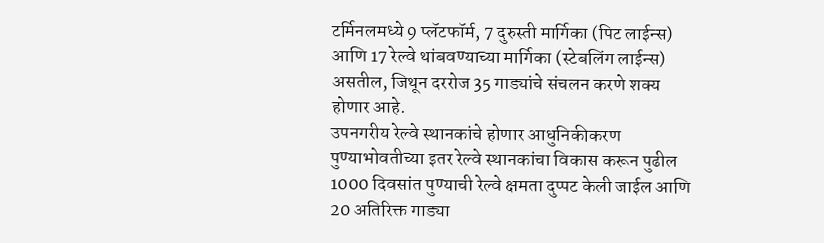टर्मिनलमध्ये 9 प्लॅटफॉर्म, 7 दुरुस्ती मार्गिका (पिट लाईन्स) आणि 17 रेल्वे थांबवण्याच्या मार्गिका (स्टेबलिंग लाईन्स) असतील, जिथून दररोज 35 गाड्यांचे संचलन करणे शक्य होणार आहे.
उपनगरीय रेल्वे स्थानकांचे होणार आधुनिकीकरण
पुण्याभोवतीच्या इतर रेल्वे स्थानकांचा विकास करून पुढील 1000 दिवसांत पुण्याची रेल्वे क्षमता दुप्पट केली जाईल आणि 20 अतिरिक्त गाड्या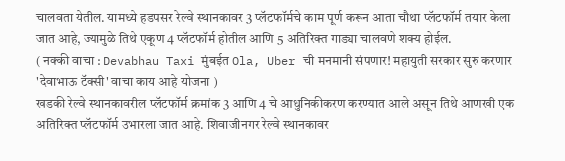चालवता येतील. यामध्ये हडपसर रेल्वे स्थानकावर 3 प्लॅटफॉर्मचे काम पूर्ण करून आता चौथा प्लॅटफॉर्म तयार केला जात आहे, ज्यामुळे तिथे एकूण 4 प्लॅटफॉर्म होतील आणि 5 अतिरिक्त गाड्या चालवणे शक्य होईल.
( नक्की वाचा : Devabhau Taxi मुंबईत Ola, Uber ची मनमानी संपणार! महायुती सरकार सुरु करणार 'देवाभाऊ टॅक्सी' वाचा काय आहे योजना )
खडकी रेल्वे स्थानकावरील प्लॅटफॉर्म क्रमांक 3 आणि 4 चे आधुनिकीकरण करण्यात आले असून तिथे आणखी एक अतिरिक्त प्लॅटफॉर्म उभारला जात आहे. शिवाजीनगर रेल्वे स्थानकावर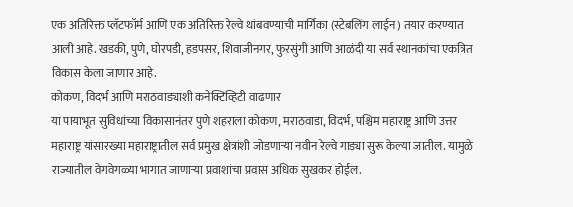एक अतिरिक्त प्लॅटफॉर्म आणि एक अतिरिक्त रेल्वे थांबवण्याची मार्गिका (स्टेबलिंग लाईन) तयार करण्यात आली आहे. खडकी, पुणे, घोरपडी, हडपसर, शिवाजीनगर, फुरसुंगी आणि आळंदी या सर्व स्थानकांचा एकत्रित विकास केला जाणार आहे.
कोकण, विदर्भ आणि मराठवाड्याशी कनेक्टिव्हिटी वाढणार
या पायाभूत सुविधांच्या विकासानंतर पुणे शहराला कोकण, मराठवाडा, विदर्भ, पश्चिम महाराष्ट्र आणि उत्तर महाराष्ट्र यांसारख्या महाराष्ट्रातील सर्व प्रमुख क्षेत्रांशी जोडणाऱ्या नवीन रेल्वे गाड्या सुरू केल्या जातील. यामुळे राज्यातील वेगवेगळ्या भागात जाणाऱ्या प्रवाशांचा प्रवास अधिक सुखकर होईल.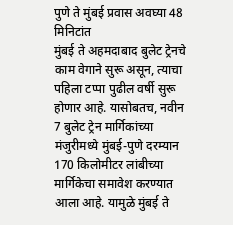पुणे ते मुंबई प्रवास अवघ्या 48 मिनिटांत
मुंबई ते अहमदाबाद बुलेट ट्रेनचे काम वेगाने सुरू असून, त्याचा पहिला टप्पा पुढील वर्षी सुरू होणार आहे. यासोबतच, नवीन 7 बुलेट ट्रेन मार्गिकांच्या मंजुरीमध्ये मुंबई-पुणे दरम्यान 170 किलोमीटर लांबीच्या मार्गिकेचा समावेश करण्यात आला आहे. यामुळे मुंबई ते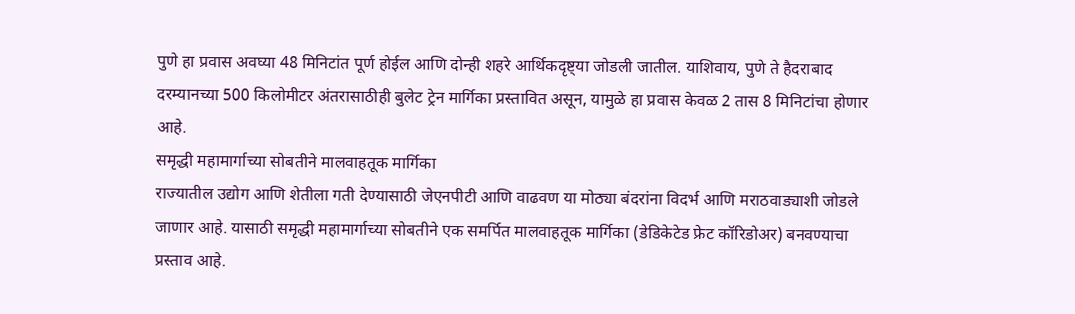पुणे हा प्रवास अवघ्या 48 मिनिटांत पूर्ण होईल आणि दोन्ही शहरे आर्थिकदृष्ट्या जोडली जातील. याशिवाय, पुणे ते हैदराबाद दरम्यानच्या 500 किलोमीटर अंतरासाठीही बुलेट ट्रेन मार्गिका प्रस्तावित असून, यामुळे हा प्रवास केवळ 2 तास 8 मिनिटांचा होणार आहे.
समृद्धी महामार्गाच्या सोबतीने मालवाहतूक मार्गिका
राज्यातील उद्योग आणि शेतीला गती देण्यासाठी जेएनपीटी आणि वाढवण या मोठ्या बंदरांना विदर्भ आणि मराठवाड्याशी जोडले जाणार आहे. यासाठी समृद्धी महामार्गाच्या सोबतीने एक समर्पित मालवाहतूक मार्गिका (डेडिकेटेड फ्रेट कॉरिडोअर) बनवण्याचा प्रस्ताव आहे.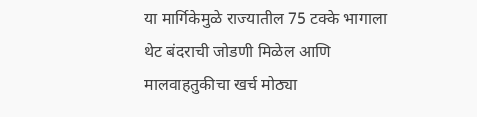या मार्गिकेमुळे राज्यातील 75 टक्के भागाला थेट बंदराची जोडणी मिळेल आणि मालवाहतुकीचा खर्च मोठ्या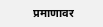प्रमाणावर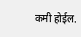कमी होईल.